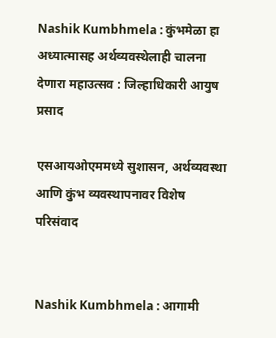Nashik Kumbhmela : कुंभमेळा हा अध्यात्मासह अर्थव्यवस्थेलाही चालना देणारा महाउत्सव : जिल्हाधिकारी आयुष प्रसाद

एसआयओएममध्ये सुशासन, अर्थव्यवस्था आणि कुंभ व्यवस्थापनावर विशेष परिसंवाद


Nashik Kumbhmela : आगामी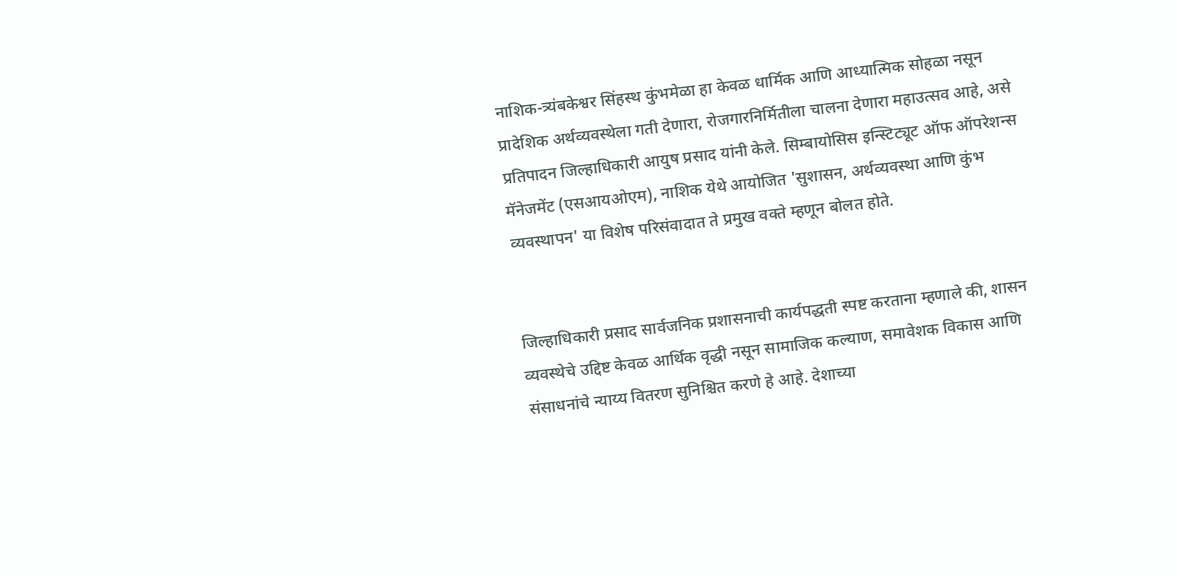नाशिक-त्र्यंबकेश्वर सिंहस्थ कुंभमेळा हा केवळ धार्मिक आणि आध्यात्मिक सोहळा नसून प्रादेशिक अर्थव्यवस्थेला गती देणारा, रोजगारनिर्मितीला चालना देणारा महाउत्सव आहे, असे प्रतिपादन जिल्हाधिकारी आयुष प्रसाद यांनी केले. सिम्बायोसिस इन्स्टिट्यूट ऑफ ऑपरेशन्स मॅनेजमेंट (एसआयओएम), नाशिक येथे आयोजित 'सुशासन, अर्थव्यवस्था आणि कुंभ व्यवस्थापन' या विशेष परिसंवादात ते प्रमुख वक्ते म्हणून बोलत होते.


जिल्हाधिकारी प्रसाद सार्वजनिक प्रशासनाची कार्यपद्धती स्पष्ट करताना म्हणाले की, शासन व्यवस्थेचे उद्दिष्ट केवळ आर्थिक वृद्धी नसून सामाजिक कल्याण, समावेशक विकास आणि संसाधनांचे न्याय्य वितरण सुनिश्चित करणे हे आहे. देशाच्या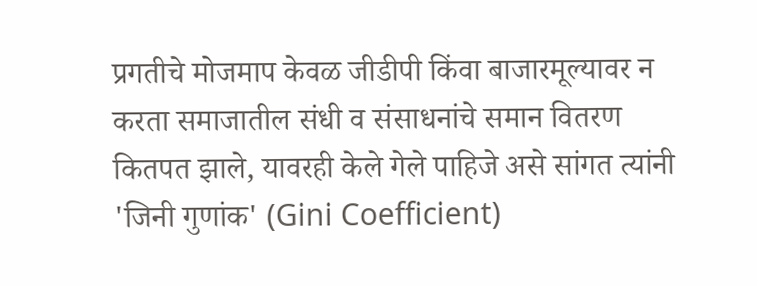प्रगतीचे मोजमाप केवळ जीडीपी किंवा बाजारमूल्यावर न करता समाजातील संधी व संसाधनांचे समान वितरण कितपत झाले, यावरही केले गेले पाहिजे असे सांगत त्यांनी 'जिनी गुणांक' (Gini Coefficient)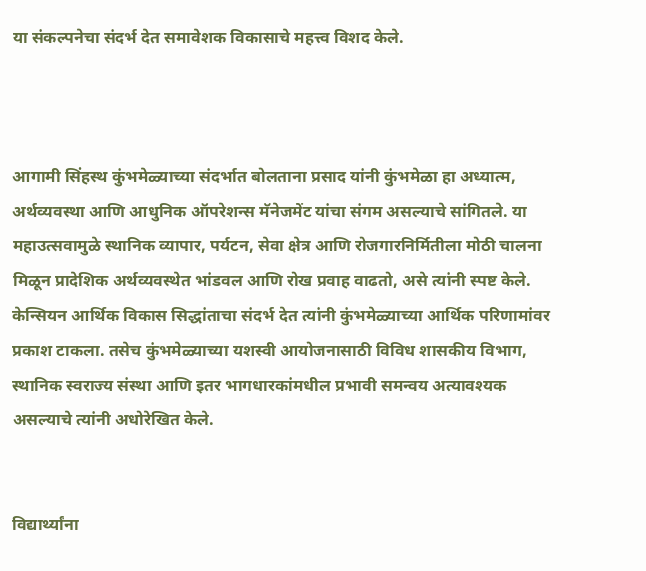या संकल्पनेचा संदर्भ देत समावेशक विकासाचे महत्त्व विशद केले.



आगामी सिंहस्थ कुंभमेळ्याच्या संदर्भात बोलताना प्रसाद यांनी कुंभमेळा हा अध्यात्म, अर्थव्यवस्था आणि आधुनिक ऑपरेशन्स मॅनेजमेंट यांचा संगम असल्याचे सांगितले. या महाउत्सवामुळे स्थानिक व्यापार, पर्यटन, सेवा क्षेत्र आणि रोजगारनिर्मितीला मोठी चालना मिळून प्रादेशिक अर्थव्यवस्थेत भांडवल आणि रोख प्रवाह वाढतो, असे त्यांनी स्पष्ट केले. केन्सियन आर्थिक विकास सिद्धांताचा संदर्भ देत त्यांनी कुंभमेळ्याच्या आर्थिक परिणामांवर प्रकाश टाकला. तसेच कुंभमेळ्याच्या यशस्वी आयोजनासाठी विविध शासकीय विभाग, स्थानिक स्वराज्य संस्था आणि इतर भागधारकांमधील प्रभावी समन्वय अत्यावश्यक असल्याचे त्यांनी अधोरेखित केले.


विद्यार्थ्यांना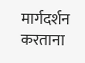मार्गदर्शन करताना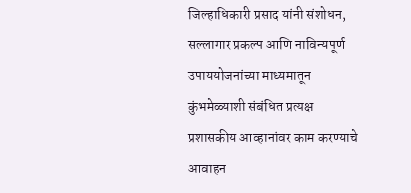जिल्हाधिकारी प्रसाद यांनी संशोधन, सल्लागार प्रकल्प आणि नाविन्यपूर्ण उपाययोजनांच्या माध्यमातून कुंभमेळ्याशी संबंधित प्रत्यक्ष प्रशासकीय आव्हानांवर काम करण्याचे आवाहन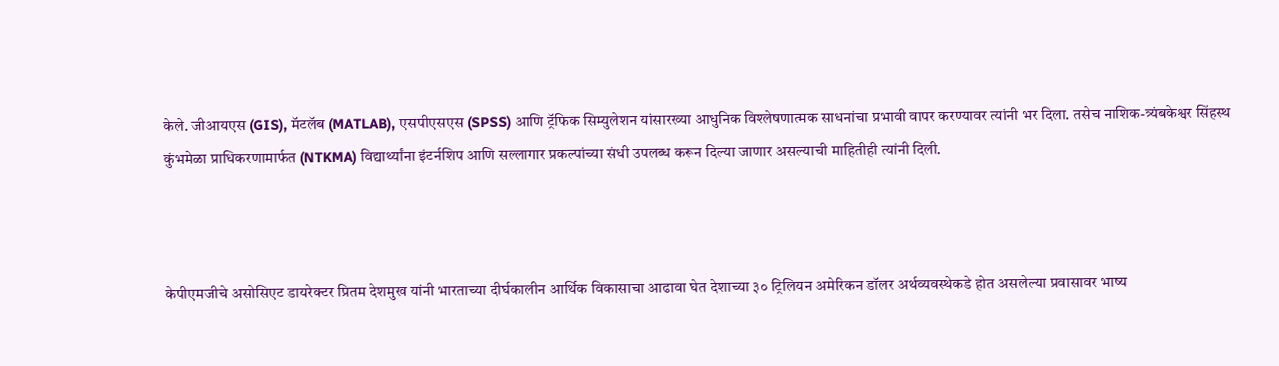केले. जीआयएस (GIS), मॅटलॅब (MATLAB), एसपीएसएस (SPSS) आणि ट्रॅफिक सिम्युलेशन यांसारख्या आधुनिक विश्लेषणात्मक साधनांचा प्रभावी वापर करण्यावर त्यांनी भर दिला. तसेच नाशिक-त्र्यंबकेश्वर सिंहस्थ कुंभमेळा प्राधिकरणामार्फत (NTKMA) विद्यार्थ्यांना इंटर्नशिप आणि सल्लागार प्रकल्पांच्या संधी उपलब्ध करून दिल्या जाणार असल्याची माहितीही त्यांनी दिली.



केपीएमजीचे असोसिएट डायरेक्टर प्रितम देशमुख यांनी भारताच्या दीर्घकालीन आर्थिक विकासाचा आढावा घेत देशाच्या ३० ट्रिलियन अमेरिकन डॉलर अर्थव्यवस्थेकडे होत असलेल्या प्रवासावर भाष्य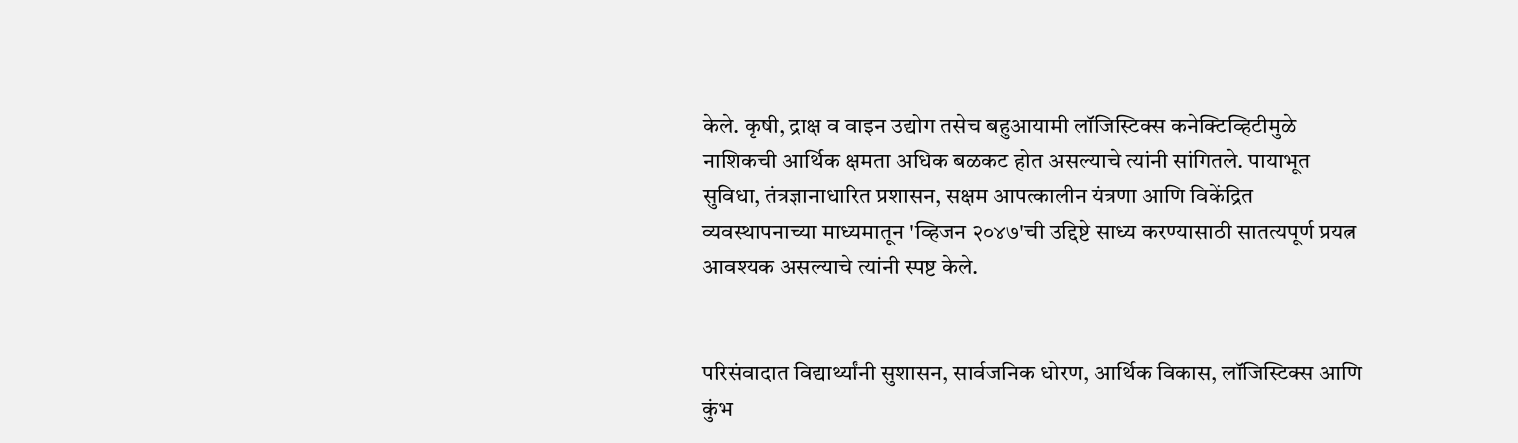केले. कृषी, द्राक्ष व वाइन उद्योग तसेच बहुआयामी लॉजिस्टिक्स कनेक्टिव्हिटीमुळे नाशिकची आर्थिक क्षमता अधिक बळकट होत असल्याचे त्यांनी सांगितले. पायाभूत सुविधा, तंत्रज्ञानाधारित प्रशासन, सक्षम आपत्कालीन यंत्रणा आणि विकेंद्रित व्यवस्थापनाच्या माध्यमातून 'व्हिजन २०४७'ची उद्दिष्टे साध्य करण्यासाठी सातत्यपूर्ण प्रयत्न आवश्यक असल्याचे त्यांनी स्पष्ट केले.


परिसंवादात विद्यार्थ्यांनी सुशासन, सार्वजनिक धोरण, आर्थिक विकास, लॉजिस्टिक्स आणि कुंभ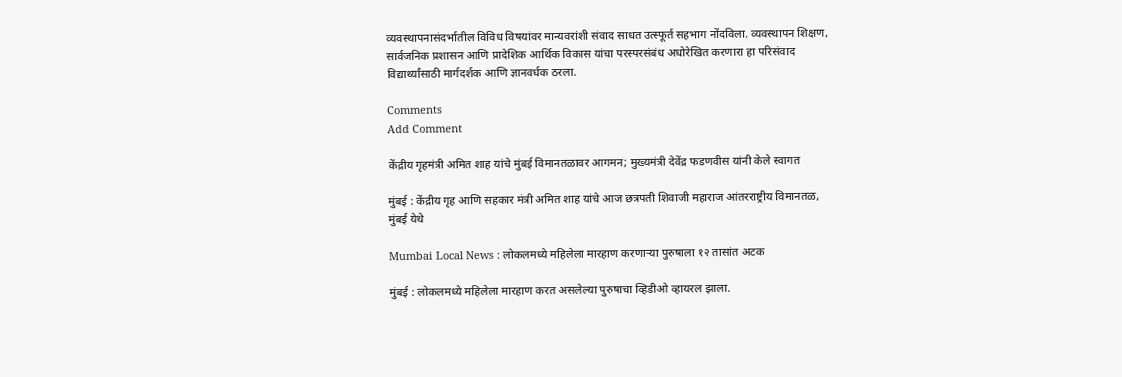व्यवस्थापनासंदर्भातील विविध विषयांवर मान्यवरांशी संवाद साधत उत्स्फूर्त सहभाग नोंदविला. व्यवस्थापन शिक्षण, सार्वजनिक प्रशासन आणि प्रादेशिक आर्थिक विकास यांचा परस्परसंबंध अधोरेखित करणारा हा परिसंवाद विद्यार्थ्यांसाठी मार्गदर्शक आणि ज्ञानवर्धक ठरला.

Comments
Add Comment

केंद्रीय गृहमंत्री अमित शाह यांचे मुंबई विमानतळावर आगमन; मुख्यमंत्री देवेंद्र फडणवीस यांनी केले स्वागत

मुंबई : केंद्रीय गृह आणि सहकार मंत्री अमित शाह यांचे आज छत्रपती शिवाजी महाराज आंतरराष्ट्रीय विमानतळ, मुंबई येथे

Mumbai Local News : लोकलमध्ये महिलेला मारहाण करणाऱ्या पुरुषाला १२ तासांत अटक

मुंबई : लोकलमध्ये महिलेला मारहाण करत असलेल्या पुरुषाचा व्हिडीओ व्हायरल झाला.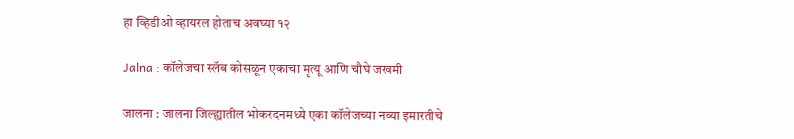हा व्हिडीओ व्हायरल होताच अवघ्या १२

Jalna : कॉलेजचा स्लॅब कोसळून एकाचा मृत्यू आणि चौघे जखमी

जालना : जालना जिल्ह्यातील भोकरदनमध्ये एका कॉलेजच्या नव्या इमारतीचे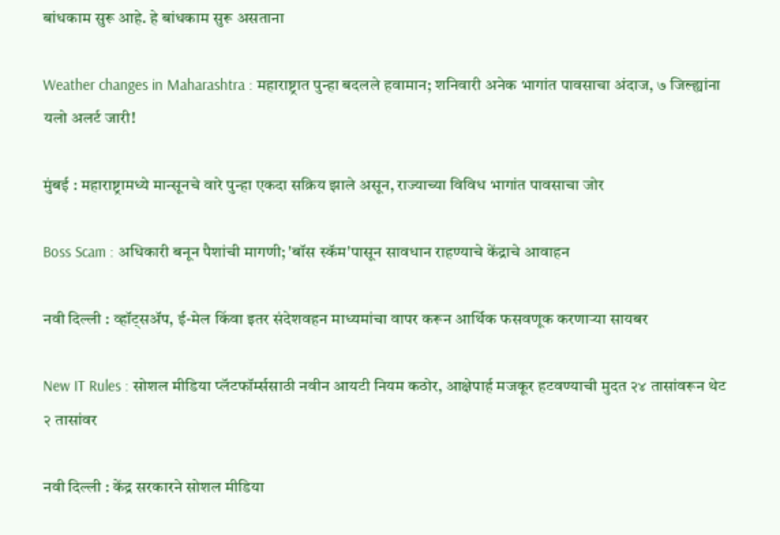बांधकाम सुरू आहे. हे बांधकाम सुरू असताना

Weather changes in Maharashtra : महाराष्ट्रात पुन्हा बदलले हवामान; शनिवारी अनेक भागांत पावसाचा अंदाज, ७ जिल्ह्यांना यलो अलर्ट जारी!

मुंबई : महाराष्ट्रामध्ये मान्सूनचे वारे पुन्हा एकदा सक्रिय झाले असून, राज्याच्या विविध भागांत पावसाचा जोर

Boss Scam : अधिकारी बनून पैशांची मागणी; 'बॉस स्कॅम'पासून सावधान राहण्याचे केंद्राचे आवाहन

नवी दिल्ली : व्हॉट्सॲप, ई-मेल किंवा इतर संदेशवहन माध्यमांचा वापर करून आर्थिक फसवणूक करणाऱ्या सायबर

New IT Rules : सोशल मीडिया प्लॅटफॉर्म्ससाठी नवीन आयटी नियम कठोर, आक्षेपार्ह मजकूर हटवण्याची मुदत २४ तासांवरून थेट २ तासांवर

नवी दिल्ली : केंद्र सरकारने सोशल मीडिया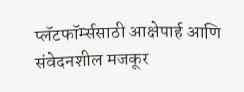प्लॅटफॉर्म्ससाठी आक्षेपार्ह आणि संवेदनशील मजकूर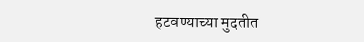हटवण्याच्या मुदतीत